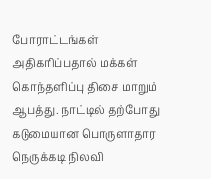போராட்டங்கள் அதிகரிப்பதால் மக்கள் கொந்தளிப்பு திசை மாறும் ஆபத்து. நாட்டில் தற்போது கடுமையான பொருளாதார நெருக்கடி நிலவி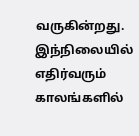வருகின்றது. இந்நிலையில் எதிர்வரும் காலங்களில்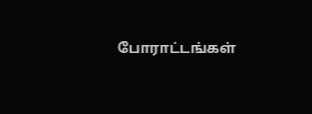போராட்டங்கள்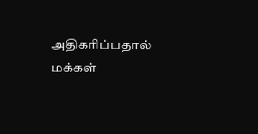அதிகரிப்பதால் மக்கள்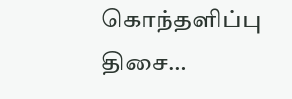கொந்தளிப்பு திசை…